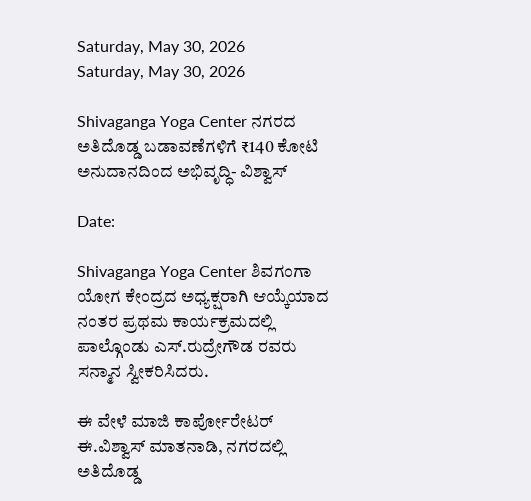Saturday, May 30, 2026
Saturday, May 30, 2026

Shivaganga Yoga Center ನಗರದ ಅತಿದೊಡ್ಡ ಬಡಾವಣೆಗಳಿಗೆ ₹140 ಕೋಟಿ ಅನುದಾನದಿಂದ ಅಭಿವೃದ್ಧಿ- ವಿಶ್ವಾಸ್

Date:

Shivaganga Yoga Center ಶಿವಗಂಗಾ ಯೋಗ ಕೇಂದ್ರದ ಅಧ್ಯಕ್ಷರಾಗಿ ಆಯ್ಕೆಯಾದ ನಂತರ ಪ್ರಥಮ ಕಾರ್ಯಕ್ರಮದಲ್ಲಿ ಪಾಲ್ಗೊಂಡು ಎಸ್.ರುದ್ರೇಗೌಡ ರವರು ಸನ್ಮಾನ ಸ್ವೀಕರಿಸಿದರು.

ಈ ವೇಳೆ ಮಾಜಿ ಕಾರ್ಪೋರೇಟರ್ ಈ.ವಿಶ್ವಾಸ್ ಮಾತನಾಡಿ, ನಗರದಲ್ಲಿ ಅತಿದೊಡ್ಡ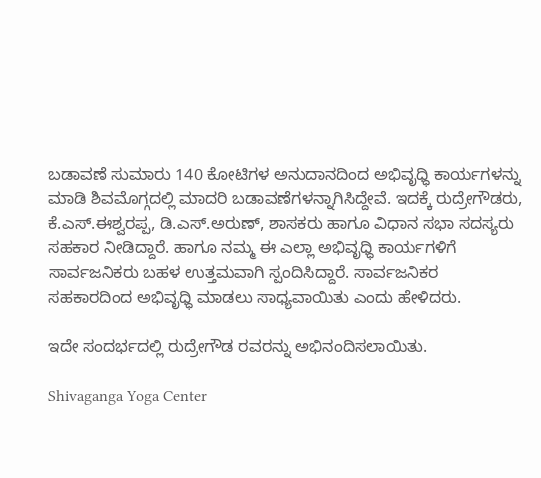ಬಡಾವಣೆ ಸುಮಾರು 140 ಕೋಟಿಗಳ ಅನುದಾನದಿಂದ ಅಭಿವೃಧ್ಧಿ ಕಾರ್ಯಗಳನ್ನು ಮಾಡಿ ಶಿವಮೊಗ್ಗದಲ್ಲಿ ಮಾದರಿ ಬಡಾವಣೆಗಳನ್ನಾಗಿಸಿದ್ದೇವೆ. ಇದಕ್ಕೆ ರುದ್ರೇಗೌಡರು, ಕೆ.ಎಸ್.ಈಶ್ವರಪ್ಪ, ಡಿ.ಎಸ್.ಅರುಣ್, ಶಾಸಕರು ಹಾಗೂ ವಿಧಾನ ಸಭಾ ಸದಸ್ಯರು ಸಹಕಾರ ನೀಡಿದ್ದಾರೆ. ಹಾಗೂ ನಮ್ಮ ಈ ಎಲ್ಲಾ ಅಭಿವೃಧ್ಧಿ ಕಾರ್ಯಗಳಿಗೆ ಸಾರ್ವಜನಿಕರು ಬಹಳ ಉತ್ತಮವಾಗಿ ಸ್ಪಂದಿಸಿದ್ದಾರೆ. ಸಾರ್ವಜನಿಕರ ಸಹಕಾರದಿಂದ ಅಭಿವೃಧ್ಧಿ ಮಾಡಲು ಸಾಧ್ಯವಾಯಿತು ಎಂದು ಹೇಳಿದರು.

ಇದೇ ಸಂದರ್ಭದಲ್ಲಿ ರುದ್ರೇಗೌಡ ರವರನ್ನು ಅಭಿನಂದಿಸಲಾಯಿತು.

Shivaganga Yoga Center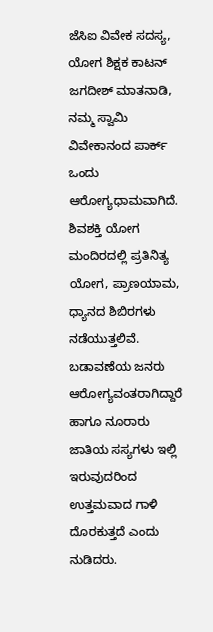ಜೆಸಿಐ ವಿವೇಕ ಸದಸ್ಯ, ಯೋಗ ಶಿಕ್ಷಕ ಕಾಟನ್ ಜಗದೀಶ್ ಮಾತನಾಡಿ, ನಮ್ಮ ಸ್ವಾಮಿ ವಿವೇಕಾನಂದ ಪಾರ್ಕ್ ಒಂದು ಆರೋಗ್ಯಧಾಮವಾಗಿದೆ. ಶಿವಶಕ್ತಿ ಯೋಗ ಮಂದಿರದಲ್ಲಿ ಪ್ರತಿನಿತ್ಯ ಯೋಗ, ಪ್ರಾಣಯಾಮ, ಧ್ಯಾನದ ಶಿಬಿರಗಳು ನಡೆಯುತ್ತಲಿವೆ. ಬಡಾವಣೆಯ ಜನರು ಆರೋಗ್ಯವಂತರಾಗಿದ್ದಾರೆ ಹಾಗೂ ನೂರಾರು ಜಾತಿಯ ಸಸ್ಯಗಳು ಇಲ್ಲಿ ಇರುವುದರಿಂದ ಉತ್ತಮವಾದ ಗಾಳಿ ದೊರಕುತ್ತದೆ ಎಂದು ನುಡಿದರು.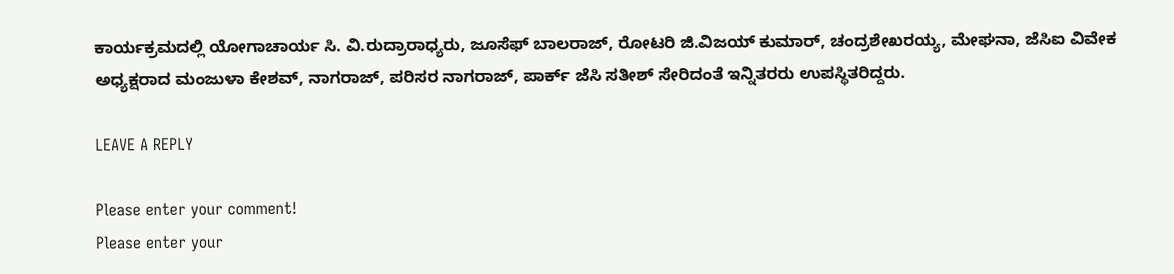ಕಾರ್ಯಕ್ರಮದಲ್ಲಿ ಯೋಗಾಚಾರ್ಯ ಸಿ. ವಿ.ರುದ್ರಾರಾಧ್ಯರು, ಜೂಸೆಫ್ ಬಾಲರಾಜ್, ರೋಟರಿ ಜಿ.ವಿಜಯ್ ಕುಮಾರ್, ಚಂದ್ರಶೇಖರಯ್ಯ, ಮೇಘನಾ, ಜೆಸಿಐ ವಿವೇಕ ಅಧ್ಯಕ್ಷರಾದ ಮಂಜುಳಾ ಕೇಶವ್, ನಾಗರಾಜ್, ಪರಿಸರ ನಾಗರಾಜ್, ಪಾರ್ಕ್ ಜೆಸಿ ಸತೀಶ್ ಸೇರಿದಂತೆ ಇನ್ನಿತರರು ಉಪಸ್ಥಿತರಿದ್ದರು.

LEAVE A REPLY

Please enter your comment!
Please enter your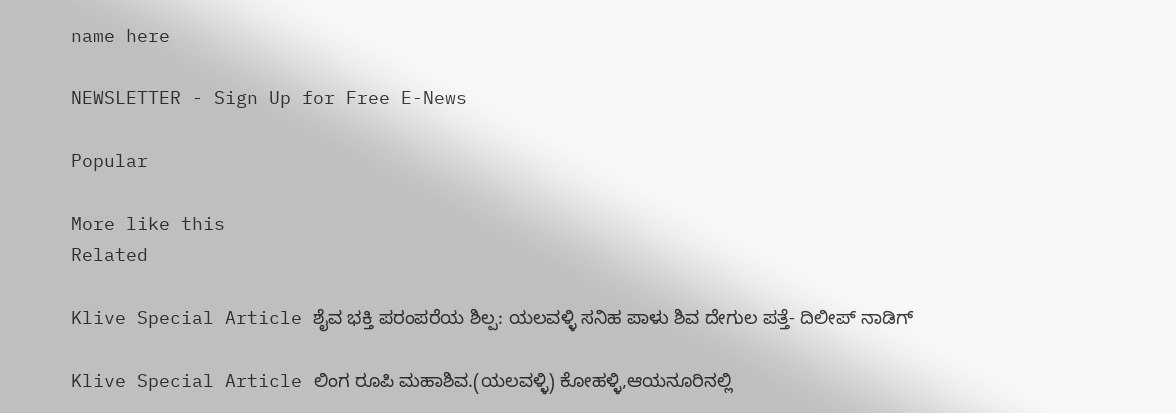name here

NEWSLETTER - Sign Up for Free E-News

Popular

More like this
Related

Klive Special Article ಶೈವ ಭಕ್ತಿ ಪರಂಪರೆಯ ಶಿಲ್ಪ: ಯಲವಳ್ಳಿ ಸನಿಹ ಪಾಳು ಶಿವ ದೇಗುಲ ಪತ್ತೆ- ದಿಲೀಪ್ ನಾಡಿಗ್

Klive Special Article ಲಿಂಗ ರೂಪಿ ಮಹಾಶಿವ.(ಯಲವಳ್ಳಿ) ಕೋಹಳ್ಳಿ,ಆಯನೂರಿನಲ್ಲಿ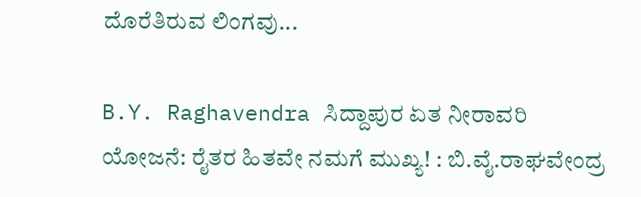ದೊರೆತಿರುವ ಲಿಂಗವು...

B.Y. Raghavendra ಸಿದ್ದಾಪುರ ಏತ ನೀರಾವರಿ ಯೋಜನೆ: ರೈತರ ಹಿತವೇ ನಮಗೆ ಮುಖ್ಯ! : ಬಿ.ವೈ.ರಾಘವೇಂದ್ರ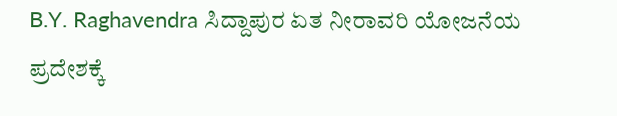B.Y. Raghavendra ಸಿದ್ದಾಪುರ ಏತ ನೀರಾವರಿ ಯೋಜನೆಯ ಪ್ರದೇಶಕ್ಕೆ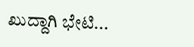ಖುದ್ದಾಗಿ ಭೇಟಿ...